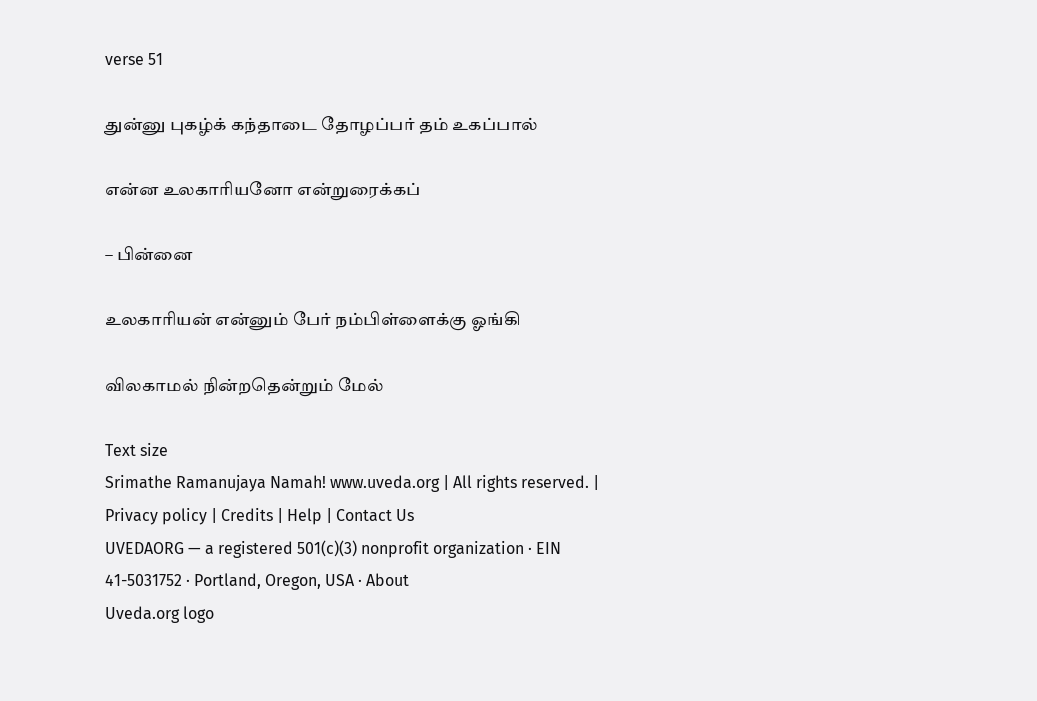verse 51

துன்னு புகழ்க் கந்தாடை தோழப்பர் தம் உகப்பால்

என்ன உலகாரியனோ என்றுரைக்கப்

– பின்னை

உலகாரியன் என்னும் பேர் நம்பிள்ளைக்கு ஓங்கி

விலகாமல் நின்றதென்றும் மேல்

Text size
Srimathe Ramanujaya Namah! www.uveda.org | All rights reserved. | Privacy policy | Credits | Help | Contact Us
UVEDAORG — a registered 501(c)(3) nonprofit organization · EIN 41-5031752 · Portland, Oregon, USA · About
Uveda.org logo